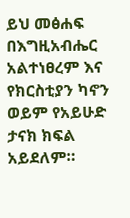ይህ መፅሐፍ በእግዚአብሔር አልተነፀረም እና የክርስቲያን ካኖን ወይም የአይሁድ ታናክ ክፍል አይደለም።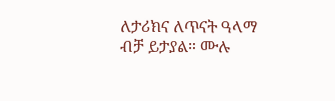ለታሪክና ለጥናት ዓላማ ብቻ ይታያል። ሙሉ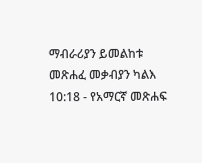ማብራሪያን ይመልከቱ መጽሐፈ መቃብያን ካልእ 10:18 - የአማርኛ መጽሐፍ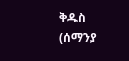ቅዱስ (ሰማንያ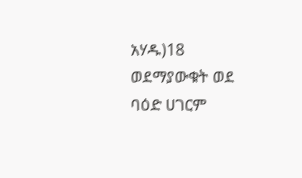አሃዱ)18 ወደማያውቁት ወደ ባዕድ ሀገርም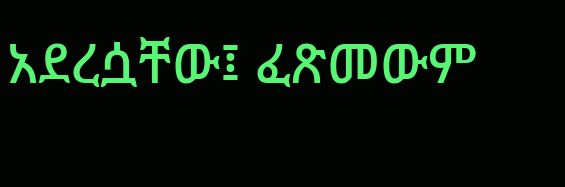አደረሷቸው፤ ፈጽመውም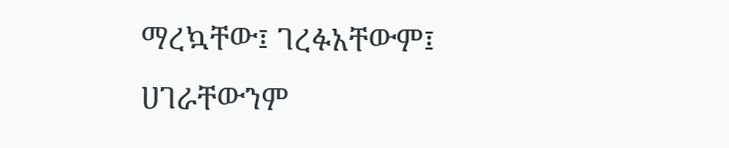ማረኳቸው፤ ገረፉአቸውም፤ ሀገራቸውንም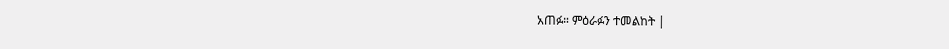አጠፉ። ምዕራፉን ተመልከት |